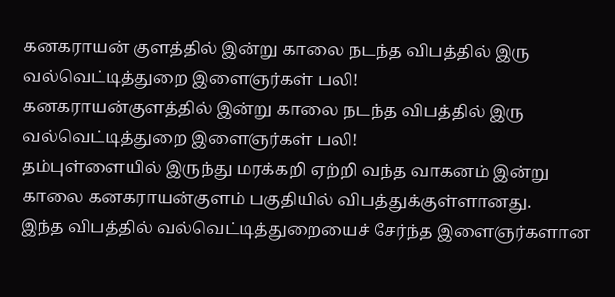கனகராயன் குளத்தில் இன்று காலை நடந்த விபத்தில் இரு வல்வெட்டித்துறை இளைஞர்கள் பலி!
கனகராயன்குளத்தில் இன்று காலை நடந்த விபத்தில் இரு வல்வெட்டித்துறை இளைஞர்கள் பலி!
தம்புள்ளையில் இருந்து மரக்கறி ஏற்றி வந்த வாகனம் இன்று காலை கனகராயன்குளம் பகுதியில் விபத்துக்குள்ளானது.
இந்த விபத்தில் வல்வெட்டித்துறையைச் சேர்ந்த இளைஞர்களான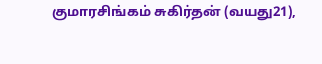குமாரசிங்கம் சுகிர்தன் (வயது21),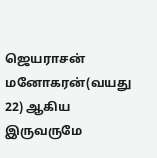ஜெயராசன் மனோகரன்(வயது 22) ஆகிய இருவருமே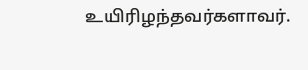உயிரிழந்தவர்களாவர்.